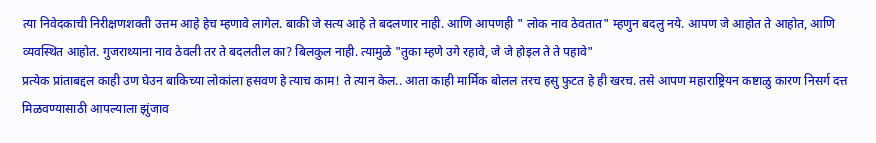त्या निवेदकाची निरीक्षणशक्ती उत्तम आहे हेच म्हणावे लागेल. बाकी जे सत्य आहे ते बदलणार नाही. आणि आपणही " लोक नाव ठेवतात" म्हणुन बदलु नये. आपण जे आहोत ते आहोत, आणि व्यवस्थित आहोत. गुजराथ्याना नाव ठेवली तर ते बदलतील का? बिलकुल नाही. त्यामुळे "तुका म्हणे उगे रहावे, जे जे होइल ते ते पहावे"
प्रत्येक प्रांताबद्दल काही उण घेउन बाकिच्या लोकांला हसवण हे त्याच काम! ते त्यान केल.. आता काही मार्मिक बोलल तरच हसु फुटत हे ही खरच. तसे आपण महाराष्ट्रियन कष्टाळु कारण निसर्ग दत्त मिळवण्यासाठी आपल्याला झुंजाव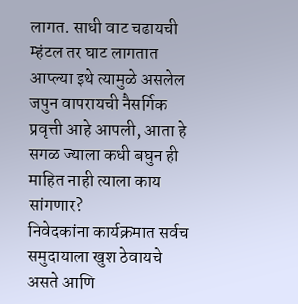लागत. साधी वाट चढायची म्हंटल तर घाट लागतात आप्ल्या इथे त्यामुळे असलेल जपुन वापरायची नैसर्गिक प्रवृत्ती आहे आपली, आता हे सगळ ज्याला कधी बघुन ही माहित नाही त्याला काय सांगणार?
निवेदकांना कार्यक्रमात सर्वच समुदायाला खुश ठेवायचे असते आणि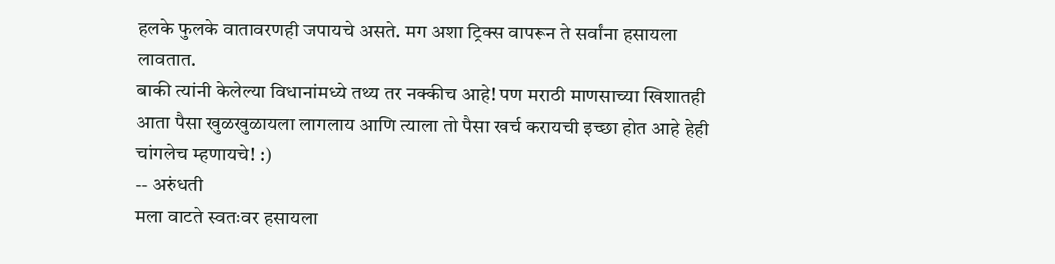हलके फुलके वातावरणही जपायचे असते. मग अशा ट्रिक्स वापरून ते सर्वांना हसायला लावतात.
बाकी त्यांनी केलेल्या विधानांमध्ये तथ्य तर नक्कीच आहे! पण मराठी माणसाच्या खिशातही आता पैसा खुळखुळायला लागलाय आणि त्याला तो पैसा खर्च करायची इच्छा होत आहे हेही चांगलेच म्हणायचे! :)
-- अरुंधती
मला वाटते स्वतःवर हसायला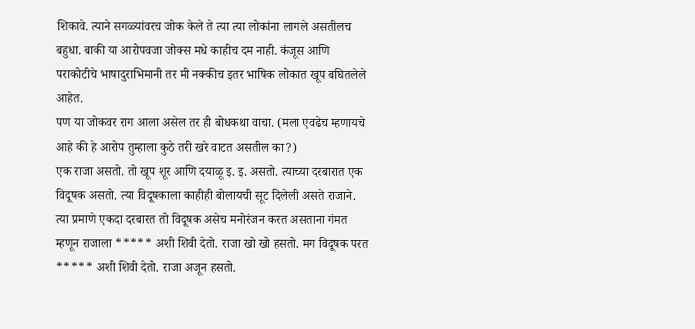शिकावे. त्याने सगळ्यांवरच जोक केले ते त्या त्या लोकांना लागले असतीलच बहुधा. बाकी या आरोपवजा जोक्स मधे काहीच दम नाही. कंजूस आणि पराकोटीचे भाषादुराभिमानी तर मी नक्कीच इतर भाषिक लोकात खूप बघितलेले आहेत.
पण या जोकवर राग आला असेल तर ही बोधकथा वाचा. (मला एवढेच म्हणायचे आहे की हे आरोप तुम्हाला कुठे तरी खरे वाटत असतील का?)
एक राजा असतो. तो खूप शूर आणि दयाळू इ. इ. असतो. त्याच्या दरबारात एक विदूषक असतो. त्या विदूषकाला काहीही बोलायची सूट दिलेली असते राजाने. त्या प्रमाणे एकदा दरबारत तो विदूषक असेच मनोरंजन करत असताना गंमत म्हणून राजाला ***** अशी शिवी देतो. राजा खो खो हसतो. मग विदूषक परत ***** अशी शिवी देतो. राजा अजून हसतो.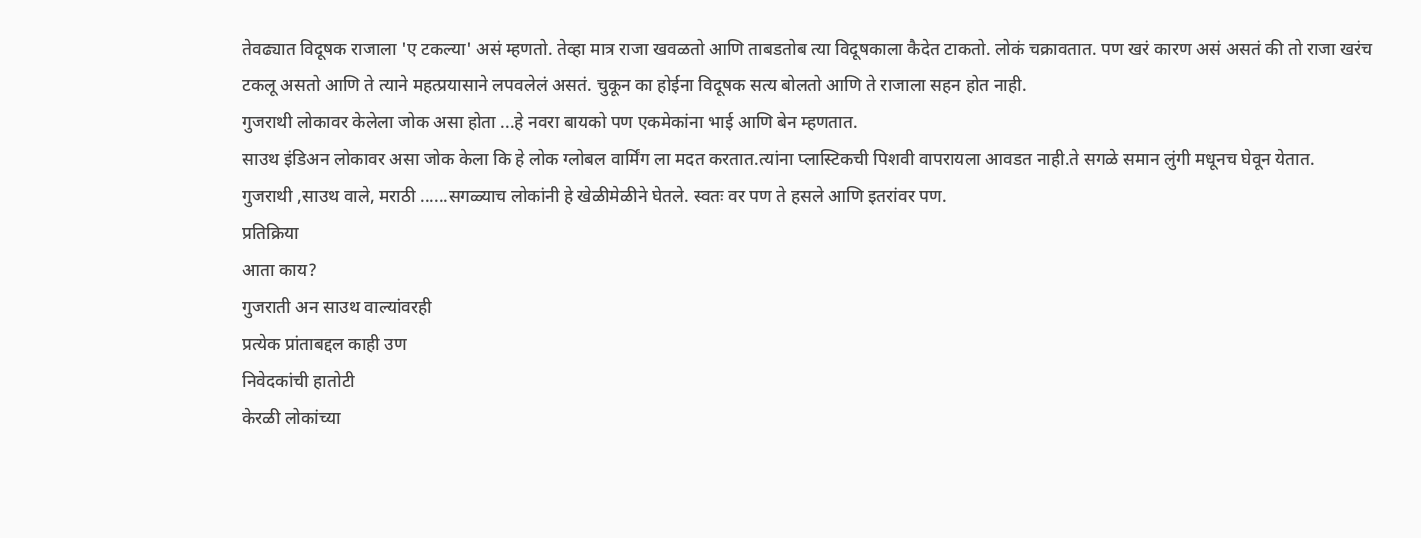तेवढ्यात विदूषक राजाला 'ए टकल्या' असं म्हणतो. तेव्हा मात्र राजा खवळतो आणि ताबडतोब त्या विदूषकाला कैदेत टाकतो. लोकं चक्रावतात. पण खरं कारण असं असतं की तो राजा खरंच टकलू असतो आणि ते त्याने महत्प्रयासाने लपवलेलं असतं. चुकून का होईना विदूषक सत्य बोलतो आणि ते राजाला सहन होत नाही.
गुजराथी लोकावर केलेला जोक असा होता ...हे नवरा बायको पण एकमेकांना भाई आणि बेन म्हणतात.
साउथ इंडिअन लोकावर असा जोक केला कि हे लोक ग्लोबल वार्मिंग ला मदत करतात.त्यांना प्लास्टिकची पिशवी वापरायला आवडत नाही.ते सगळे समान लुंगी मधूनच घेवून येतात.
गुजराथी ,साउथ वाले, मराठी ......सगळ्याच लोकांनी हे खेळीमेळीने घेतले. स्वतः वर पण ते हसले आणि इतरांवर पण.
प्रतिक्रिया
आता काय?
गुजराती अन साउथ वाल्यांवरही
प्रत्येक प्रांताबद्दल काही उण
निवेदकांची हातोटी
केरळी लोकांच्या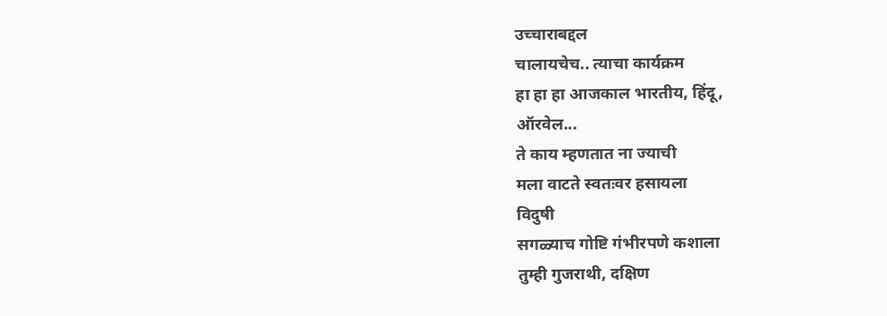उच्चाराबद्दल
चालायचेच.. त्याचा कार्यक्रम
हा हा हा आजकाल भारतीय, हिंदू,
ऑरवेल...
ते काय म्हणतात ना ज्याची
मला वाटते स्वतःवर हसायला
विदुषी
सगळ्याच गोष्टि गंभीरपणे कशाला
तुम्ही गुजराथी, दक्षिण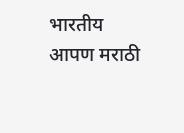भारतीय
आपण मराठी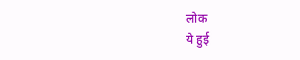लोक
ये हुई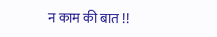न काम की बात !!